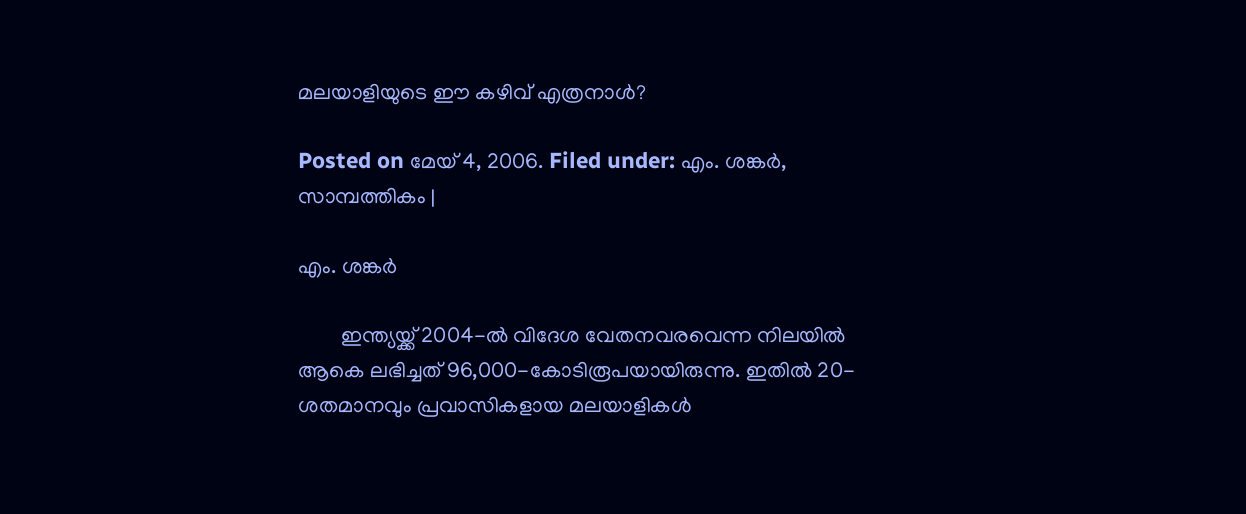മലയാളിയുടെ ഈ കഴിവ് എത്രനാള്‍?

Posted on മേയ് 4, 2006. Filed under: എം. ശങ്കര്‍, സാമ്പത്തികം |

എം. ശങ്കര്‍

        ഇന്ത്യയ്ക്ക് 2004-ല്‍ വിദേശ വേതനവരവെന്ന നിലയില്‍ ആകെ ലഭിച്ചത് 96,000-കോടിരൂപയായിരുന്നു. ഇതില്‍ 20-ശതമാനവും പ്രവാസികളായ മലയാളികള്‍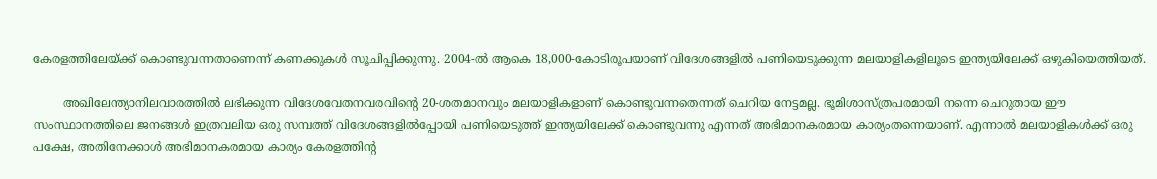കേരളത്തിലേയ്ക്ക് കൊണ്ടുവന്നതാണെന്ന് കണക്കുകള്‍ സൂചിപ്പിക്കുന്നു. 2004-ല്‍ ആകെ 18,000-കോടിരൂപയാണ് വിദേശങ്ങളില്‍ പണിയെടുക്കുന്ന മലയാളികളിലൂടെ ഇന്ത്യയിലേക്ക് ഒഴുകിയെത്തിയത്.

        അഖിലേന്ത്യാനിലവാരത്തില്‍ ലഭിക്കുന്ന വിദേശവേതനവരവിന്റെ 20-ശതമാനവും മലയാളികളാണ് കൊണ്ടുവന്നതെന്നത് ചെറിയ നേട്ടമല്ല. ഭൂമിശാസ്ത്രപരമായി നന്നെ ചെറുതായ ഈ സംസ്ഥാനത്തിലെ ജനങ്ങള്‍ ഇത്രവലിയ ഒരു സമ്പത്ത് വിദേശങ്ങളില്‍പ്പോയി പണിയെടുത്ത് ഇന്ത്യയിലേക്ക് കൊണ്ടുവന്നു എന്നത് അഭിമാനകരമായ കാര്യംതന്നെയാണ്. എന്നാല്‍ മലയാളികള്‍ക്ക് ഒരു പക്ഷേ, അതിനേക്കാള്‍ അഭിമാനകരമായ കാര്യം കേരളത്തിന്റ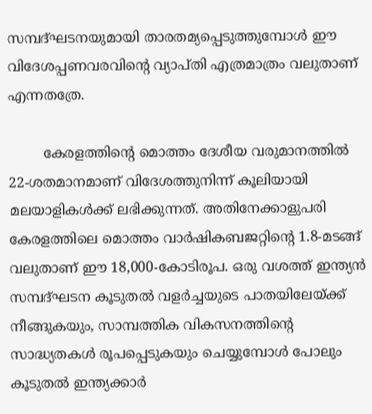സമ്പദ്ഘടനയുമായി താരതമ്യപ്പെടുത്തുമ്പോള്‍ ഈ വിദേശപ്പണവരവിന്റെ വ്യാപ്തി എത്രമാത്രം വലുതാണ് എന്നതത്രേ.

        കേരളത്തിന്റെ മൊത്തം ദേശീയ വരുമാനത്തില്‍ 22-ശതമാനമാണ് വിദേശത്തുനിന്ന് കൂലിയായി മലയാളികള്‍ക്ക് ലഭിക്കുന്നത്. അതിനേക്കാളുപരി കേരളത്തിലെ മൊത്തം വാര്‍ഷികബജറ്റിന്റെ 1.8-മടങ്ങ് വലുതാണ് ഈ 18,000-കോടിരൂപ. ഒരു വശത്ത് ഇന്ത്യന്‍ സമ്പദ്ഘടന കൂടുതല്‍ വളര്‍ച്ചയുടെ പാതയിലേയ്ക്ക് നീങ്ങുകയും, സാമ്പത്തിക വികസനത്തിന്റെ സാദ്ധ്യതകള്‍ രൂപപ്പെടുകയും ചെയ്യുമ്പോള്‍ പോലും കൂടുതല്‍ ഇന്ത്യക്കാര്‍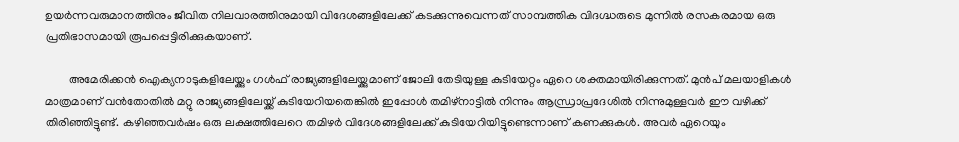ഉയര്‍ന്നവരുമാനത്തിനും ജീവിത നിലവാരത്തിനുമായി വിദേശങ്ങളിലേക്ക് കടക്കുന്നുവെന്നത് സാമ്പത്തിക വിദഗ്ദ്ധരുടെ മുന്നില്‍ രസകരമായ ഒരു പ്രതിഭാസമായി രൂപപ്പെട്ടിരിക്കുകയാണ്.

        അമേരിക്കന്‍ ഐക്യനാടുകളിലേയ്ക്കും ഗള്‍ഫ് രാജ്യങ്ങളിലേയ്ക്കുമാണ് ജോലി തേടിയുള്ള കുടിയേറ്റം ഏറെ ശക്തമായിരിക്കുന്നത്. മുന്‍പ് മലയാളികള്‍ മാത്രമാണ് വന്‍തോതില്‍ മറ്റു രാജ്യങ്ങളിലേയ്ക്ക് കുടിയേറിയതെങ്കില്‍ ഇപ്പോള്‍ തമിഴ്നാട്ടില്‍ നിന്നും ആന്ധ്രാപ്രദേശില്‍ നിന്നുമുള്ളവര്‍ ഈ വഴിക്ക് തിരിഞ്ഞിട്ടുണ്ട്. കഴിഞ്ഞവര്‍ഷം ഒരു ലക്ഷത്തിലേറെ തമിഴര്‍ വിദേശങ്ങളിലേക്ക് കുടിയേറിയിട്ടുണ്ടെന്നാണ് കണക്കുകള്‍. അവര്‍ ഏറെയും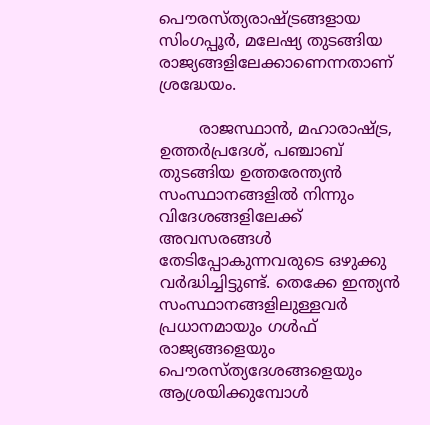പൌരസ്ത്യരാഷ്ട്രങ്ങളായ സിംഗപ്പൂര്‍, മലേഷ്യ തുടങ്ങിയ രാജ്യങ്ങളിലേക്കാണെന്നതാണ് ശ്രദ്ധേയം.

        രാജസ്ഥാന്‍, മഹാരാഷ്ട്ര, ഉത്തര്‍പ്രദേശ്, പഞ്ചാബ് തുടങ്ങിയ ഉത്തരേന്ത്യന്‍ സംസ്ഥാനങ്ങളില്‍ നിന്നും വിദേശങ്ങളിലേക്ക് അവസരങ്ങള്‍ തേടിപ്പോകുന്നവരുടെ ഒഴുക്കു വര്‍ദ്ധിച്ചിട്ടുണ്ട്. തെക്കേ ഇന്ത്യന്‍ സംസ്ഥാനങ്ങളിലുള്ളവര്‍ പ്രധാനമായും ഗള്‍ഫ് രാജ്യങ്ങളെയും പൌരസ്ത്യദേശങ്ങളെയും ആശ്രയിക്കുമ്പോള്‍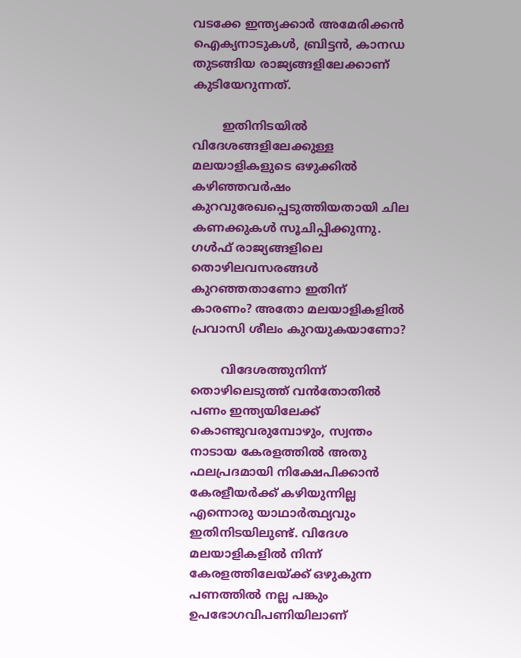വടക്കേ ഇന്ത്യക്കാര്‍ അമേരിക്കന്‍ ഐക്യനാടുകള്‍, ബ്രിട്ടന്‍, കാനഡ തുടങ്ങിയ രാജ്യങ്ങളിലേക്കാണ് കുടിയേറുന്നത്.

        ഇതിനിടയില്‍ വിദേശങ്ങളിലേക്കുള്ള മലയാളികളുടെ ഒഴുക്കില്‍ കഴിഞ്ഞവര്‍ഷം കുറവുരേഖപ്പെടുത്തിയതായി ചില കണക്കുകള്‍ സൂചിപ്പിക്കുന്നു. ഗള്‍ഫ് രാജ്യങ്ങളിലെ തൊഴിലവസരങ്ങള്‍ കുറഞ്ഞതാണോ ഇതിന് കാരണം? അതോ മലയാളികളില്‍ പ്രവാസി ശീലം കുറയുകയാണോ?

        വിദേശത്തുനിന്ന് തൊഴിലെടുത്ത് വന്‍തോതില്‍ പണം ഇന്ത്യയിലേക്ക് കൊണ്ടുവരുമ്പോഴും, സ്വന്തം നാടായ കേരളത്തില്‍ അതു ഫലപ്രദമായി നിക്ഷേപിക്കാന്‍ കേരളീയര്‍ക്ക് കഴിയുന്നില്ല എന്നൊരു യാഥാര്‍ത്ഥ്യവും ഇതിനിടയിലുണ്ട്. വിദേശ മലയാളികളില്‍ നിന്ന് കേരളത്തിലേയ്ക്ക് ഒഴുകുന്ന പണത്തില്‍ നല്ല പങ്കും ഉപഭോഗവിപണിയിലാണ്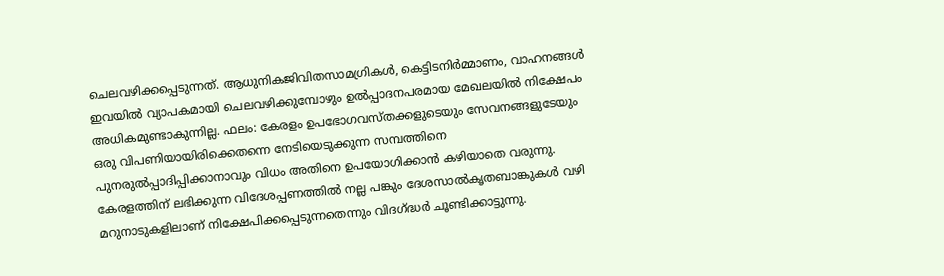ചെലവഴിക്കപ്പെടുന്നത്. ആധുനികജിവിതസാമഗ്രികള്‍, കെട്ടിടനിര്‍മ്മാണം, വാഹനങ്ങള്‍ ഇവയില്‍ വ്യാപകമായി ചെലവഴിക്കുമ്പോഴും ഉല്‍പ്പാദനപരമായ മേഖലയില്‍ നിക്ഷേപം അധികമുണ്ടാകുന്നില്ല. ഫലം: കേരളം ഉപഭോഗവസ്തക്കളുടെയും സേവനങ്ങളുടേയും ഒരു വിപണിയായിരിക്കെതന്നെ നേടിയെടുക്കുന്ന സമ്പത്തിനെ പുനരുല്‍പ്പാദിപ്പിക്കാനാവും വിധം അതിനെ ഉപയോഗിക്കാന്‍ കഴിയാതെ വരുന്നു. കേരളത്തിന് ലഭിക്കുന്ന വിദേശപ്പണത്തില്‍ നല്ല പങ്കും ദേശസാല്‍കൃതബാങ്കുകള്‍ വഴി മറുനാടുകളിലാണ് നിക്ഷേപിക്കപ്പെടുന്നതെന്നും വിദഗ്ദ്ധര്‍ ചൂണ്ടിക്കാട്ടുന്നു.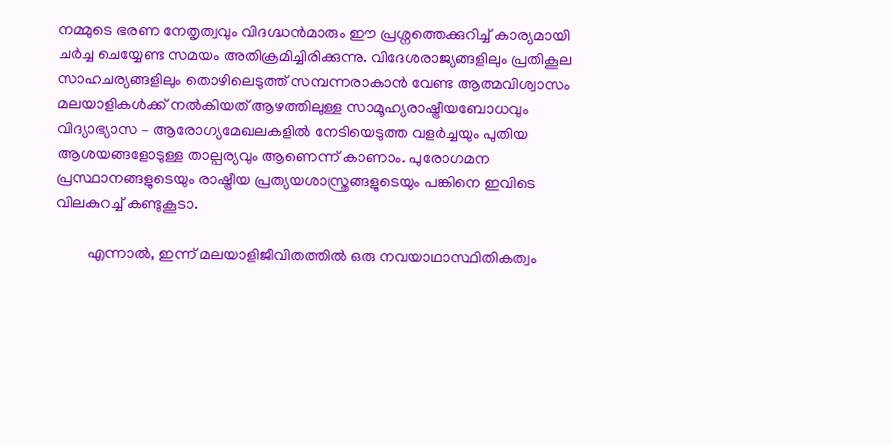നമ്മുടെ ഭരണ നേതൃത്വവും വിദഗ്ദ്ധന്‍മാരും ഈ പ്രശ്നത്തെക്കുറിച്ച് കാര്യമായി ചര്‍ച്ച ചെയ്യേണ്ട സമയം അതിക്രമിച്ചിരിക്കുന്നു. വിദേശരാജ്യങ്ങളിലും പ്രതികൂല സാഹചര്യങ്ങളിലും തൊഴിലെടുത്ത് സമ്പന്നരാകാന്‍ വേണ്ട ആത്മവിശ്വാസം മലയാളികള്‍ക്ക് നല്‍കിയത് ആഴത്തിലുള്ള സാമൂഹ്യരാഷ്ട്രീയബോധവും വിദ്യാഭ്യാസ – ആരോഗ്യമേഖലകളില്‍ നേടിയെടുത്ത വളര്‍ച്ചയും പുതിയ ആശയങ്ങളോടുള്ള താല്പര്യവും ആണെന്ന് കാണാം. പുരോഗമന പ്രസ്ഥാനങ്ങളുടെയും രാഷ്ട്രീയ പ്രത്യയശാസ്ത്രങ്ങളുടെയും പങ്കിനെ ഇവിടെ വിലകുറച്ച് കണ്ടുകൂടാ.

        എന്നാല്‍, ഇന്ന് മലയാളിജീവിതത്തില്‍ ഒരു നവയാഥാസ്ഥിതികത്വം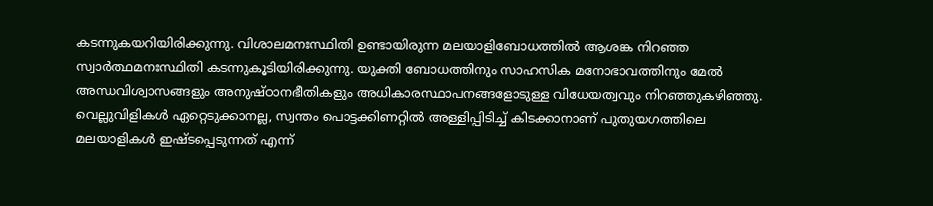കടന്നുകയറിയിരിക്കുന്നു. വിശാലമനഃസ്ഥിതി ഉണ്ടായിരുന്ന മലയാളിബോധത്തില്‍ ആശങ്ക നിറഞ്ഞ സ്വാര്‍ത്ഥമനഃസ്ഥിതി കടന്നുകൂടിയിരിക്കുന്നു. യുക്തി ബോധത്തിനും സാഹസിക മനോഭാവത്തിനും മേല്‍ അന്ധവിശ്വാസങ്ങളും അനുഷ്ഠാനഭീതികളും അധികാരസ്ഥാപനങ്ങളോടുള്ള വിധേയത്വവും നിറഞ്ഞുകഴിഞ്ഞു. വെല്ലുവിളികള്‍ ഏറ്റെടുക്കാനല്ല, സ്വന്തം പൊട്ടക്കിണറ്റില്‍ അള്ളിപ്പിടിച്ച് കിടക്കാനാണ് പുതുയഗത്തിലെ മലയാളികള്‍ ഇഷ്ടപ്പെടുന്നത് എന്ന്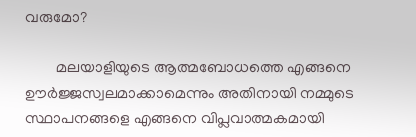വരുമോ?

        മലയാളിയുടെ ആത്മബോധത്തെ എങ്ങനെ ഊര്‍ജ്ജസ്വലമാക്കാമെന്നും അതിനായി നമ്മുടെ സ്ഥാപനങ്ങളെ എങ്ങനെ വിപ്ലവാത്മകമായി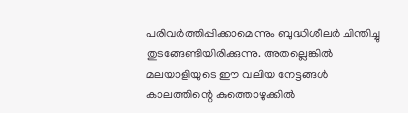പരിവര്‍ത്തിപ്പിക്കാമെന്നും ബുദ്ധിശീലര്‍ ചിന്തിച്ചു തുടങ്ങേണ്ടിയിരിക്കുന്നു. അതല്ലെങ്കില്‍ മലയാളിയുടെ ഈ വലിയ നേട്ടങ്ങള്‍ കാലത്തിന്റെ കുത്തൊഴുക്കില്‍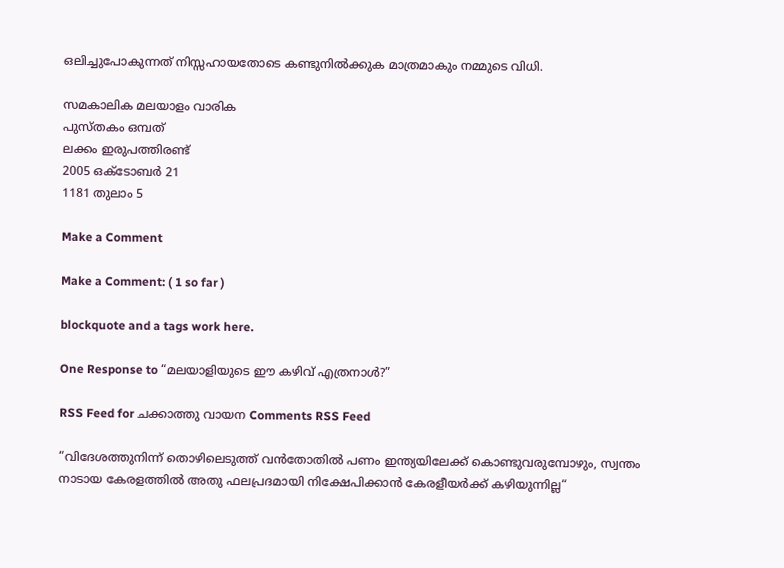ഒലിച്ചുപോകുന്നത് നിസ്സഹായതോടെ കണ്ടുനില്‍ക്കുക മാത്രമാകും നമ്മുടെ വിധി.

സമകാലിക മലയാളം വാരിക
പുസ്തകം ഒമ്പത്
ലക്കം ഇരുപത്തിരണ്ട്
2005 ഒക്ടോബര്‍ 21
1181 തുലാം 5

Make a Comment

Make a Comment: ( 1 so far )

blockquote and a tags work here.

One Response to “മലയാളിയുടെ ഈ കഴിവ് എത്രനാള്‍?”

RSS Feed for ചക്കാത്തു വായന Comments RSS Feed

“വിദേശത്തുനിന്ന് തൊഴിലെടുത്ത് വന്‍തോതില്‍ പണം ഇന്ത്യയിലേക്ക് കൊണ്ടുവരുമ്പോഴും, സ്വന്തം നാടായ കേരളത്തില്‍ അതു ഫലപ്രദമായി നിക്ഷേപിക്കാന്‍ കേരളീയര്‍ക്ക് കഴിയുന്നില്ല“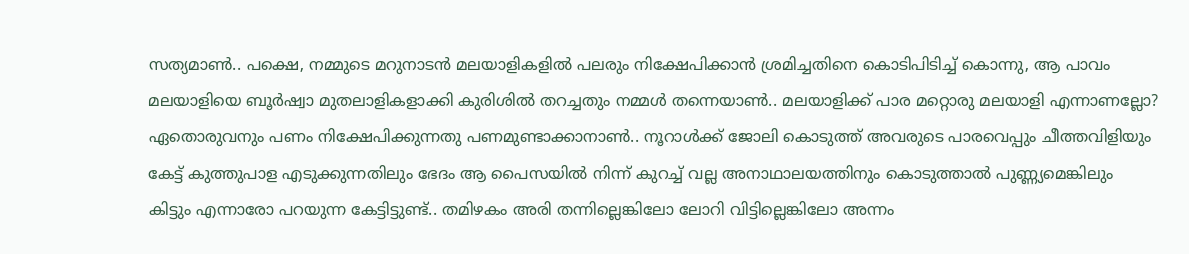സത്യമാണ്‍.. പക്ഷെ, നമ്മുടെ മറുനാടന്‍ മലയാളികളില്‍ പലരും നിക്ഷേപിക്കാന്‍ ശ്രമിച്ചതിനെ കൊടിപിടിച്ച് കൊന്നു, ആ പാവം മലയാളിയെ ബൂര്‍ഷ്വാ മുതലാളികളാക്കി കുരിശില്‍ തറച്ചതും നമ്മള്‍ തന്നെയാണ്‍.. മലയാളിക്ക് പാര മറ്റൊരു മലയാളി എന്നാണല്ലോ? ഏതൊരുവനും പണം നിക്ഷേപിക്കുന്നതു പണമുണ്ടാക്കാനാണ്‍.. നൂറാള്‍ക്ക് ജോലി കൊടുത്ത് അവരുടെ പാരവെപ്പും ചീത്തവിളിയും കേട്ട് കുത്തുപാള എടുക്കുന്നതിലും ഭേദം ആ പൈസയില്‍ നിന്ന് കുറച്ച് വല്ല അനാഥാലയത്തിനും കൊടുത്താല്‍ പുണ്ണ്യമെങ്കിലും കിട്ടും എന്നാരോ പറയുന്ന കേട്ടിട്ടുണ്ട്.. തമിഴകം അരി തന്നില്ലെങ്കിലോ ലോറി വിട്ടില്ലെങ്കിലോ അന്നം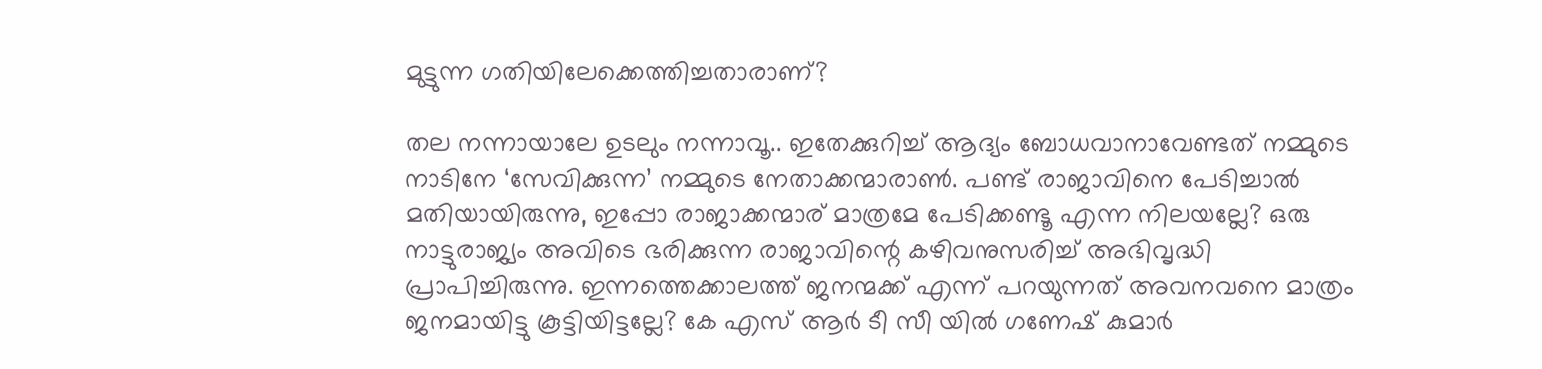മുട്ടുന്ന ഗതിയിലേക്കെത്തിച്ചതാരാണ്?

തല നന്നായാലേ ഉടലും നന്നാവൂ.. ഇതേക്കുറിച്ച് ആദ്യം ബോധവാനാവേണ്ടത് നമ്മുടെ നാടിനേ ‘സേവിക്കുന്ന’ നമ്മുടെ നേതാക്കന്മാരാണ്‍. പണ്ട് രാജാവിനെ പേടിച്ചാല്‍ മതിയായിരുന്നു, ഇപ്പോ രാജാക്കന്മാര് മാത്രമേ പേടിക്കണ്ടൂ എന്ന നിലയല്ലേ? ഒരു നാട്ടുരാജ്യം അവിടെ ഭരിക്കുന്ന രാജാവിന്റെ കഴിവനുസരിച്ച് അഭിവൃദ്ധി പ്രാപിച്ചിരുന്നു. ഇന്നത്തെക്കാലത്ത് ജനന്മക്ക് എന്ന് പറയുന്നത് അവനവനെ മാത്രം ജനമായിട്ടു കൂട്ടിയിട്ടല്ലേ? കേ എസ് ആര്‍ ടീ സീ യില്‍ ഗണേഷ് കുമാര്‍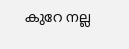കുറേ നല്ല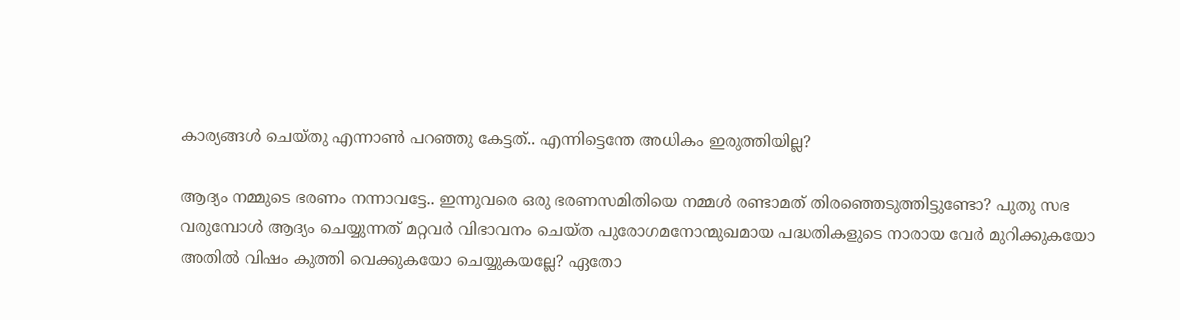കാര്യങ്ങള്‍ ചെയ്തു എന്നാണ്‍ പറഞ്ഞു കേട്ടത്.. എന്നിട്ടെന്തേ അധികം ഇരുത്തിയില്ല?

ആദ്യം നമ്മുടെ ഭരണം നന്നാവട്ടേ.. ഇന്നുവരെ ഒരു ഭരണസമിതിയെ നമ്മള്‍ രണ്ടാമത് തിരഞ്ഞെടുത്തിട്ടുണ്ടോ? പുതു സഭ വരുമ്പോള്‍ ആദ്യം ചെയ്യുന്നത് മറ്റവര്‍ വിഭാവനം ചെയ്ത പുരോഗമനോന്മുഖമായ പദ്ധതികളുടെ നാരായ വേര്‍ മുറിക്കുകയോ അതില്‍ വിഷം കുത്തി വെക്കുകയോ ചെയ്യുകയല്ലേ? ഏതോ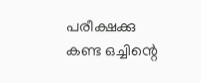പരീക്ഷക്കു കണ്ട ഒച്ചിന്റെ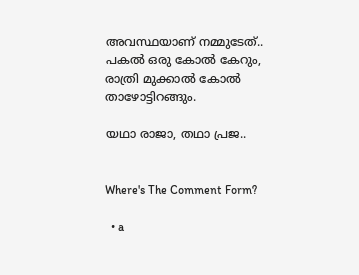അവസ്ഥയാണ് നമ്മുടേത്.. പകല്‍ ഒരു കോല്‍ കേറും, രാത്രി മുക്കാല്‍ കോല്‍ താഴോട്ടിറങ്ങും.

യഥാ രാജാ, തഥാ പ്രജ..


Where's The Comment Form?

  • a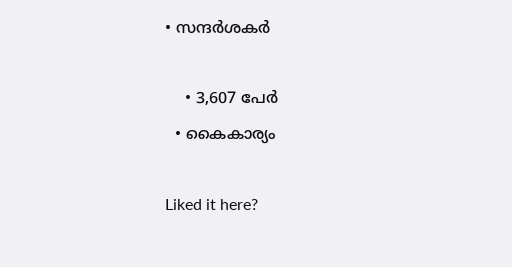• സന്ദര്‍ശകര്‍

    • 3,607 പേര്‍
  • കൈകാര്യം

Liked it here?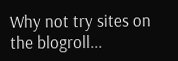Why not try sites on the blogroll...